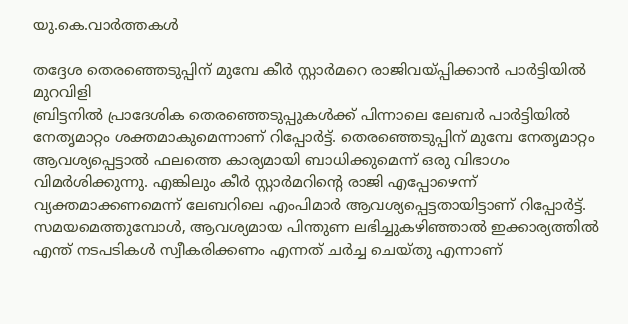യു.കെ.വാര്‍ത്തകള്‍

തദ്ദേശ തെരഞ്ഞെടുപ്പിന് മുമ്പേ കീര്‍ സ്റ്റാര്‍മറെ രാജിവയ്പ്പിക്കാന്‍ പാര്‍ട്ടിയില്‍ മുറവിളി
ബ്രിട്ടനില്‍ പ്രാദേശിക തെരഞ്ഞെടുപ്പുകള്‍ക്ക് പിന്നാലെ ലേബര്‍ പാര്‍ട്ടിയില്‍ നേതൃമാറ്റം ശക്തമാകുമെന്നാണ് റിപ്പോര്‍ട്ട്. തെരഞ്ഞെടുപ്പിന് മുമ്പേ നേതൃമാറ്റം ആവശ്യപ്പെട്ടാല്‍ ഫലത്തെ കാര്യമായി ബാധിക്കുമെന്ന് ഒരു വിഭാഗം വിമര്‍ശിക്കുന്നു. എങ്കിലും കീര്‍ സ്റ്റാര്‍മറിന്റെ രാജി എപ്പോഴെന്ന് വ്യക്തമാക്കണമെന്ന് ലേബറിലെ എംപിമാര്‍ ആവശ്യപ്പെട്ടതായിട്ടാണ് റിപ്പോര്‍ട്ട്. സമയമെത്തുമ്പോള്‍, ആവശ്യമായ പിന്തുണ ലഭിച്ചുകഴിഞ്ഞാല്‍ ഇക്കാര്യത്തില്‍ എന്ത് നടപടികള്‍ സ്വീകരിക്കണം എന്നത് ചര്‍ച്ച ചെയ്തു എന്നാണ്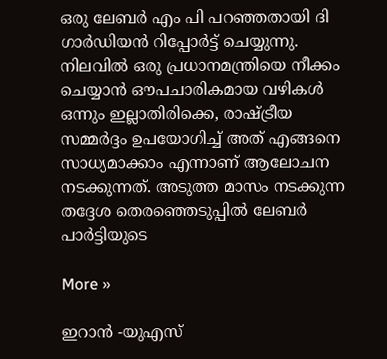ഒരു ലേബര്‍ എം പി പറഞ്ഞതായി ദി ഗാര്‍ഡിയന്‍ റിപ്പോര്‍ട്ട് ചെയ്യുന്നു. നിലവില്‍ ഒരു പ്രധാനമന്ത്രിയെ നീക്കം ചെയ്യാന്‍ ഔപചാരികമായ വഴികള്‍ ഒന്നും ഇല്ലാതിരിക്കെ, രാഷ്ട്രീയ സമ്മര്‍ദ്ദം ഉപയോഗിച്ച് അത് എങ്ങനെ സാധ്യമാക്കാം എന്നാണ് ആലോചന നടക്കുന്നത്. അടുത്ത മാസം നടക്കുന്ന തദ്ദേശ തെരഞ്ഞെടുപ്പില്‍ ലേബര്‍ പാര്‍ട്ടിയുടെ

More »

ഇറാന്‍ -യുഎസ്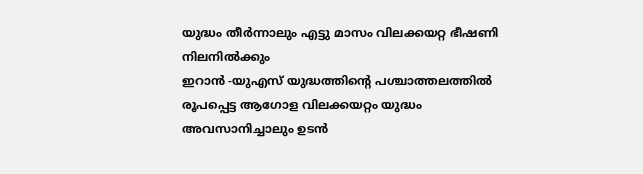യുദ്ധം തീര്‍ന്നാലും എട്ടു മാസം വിലക്കയറ്റ ഭീഷണി നിലനില്‍ക്കും
ഇറാന്‍ -യുഎസ് യുദ്ധത്തിന്റെ പശ്ചാത്തലത്തില്‍ രൂപപ്പെട്ട ആഗോള വിലക്കയറ്റം യുദ്ധം അവസാനിച്ചാലും ഉടന്‍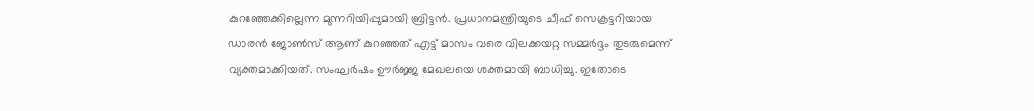കുറഞ്ഞേക്കില്ലെന്ന മുന്നറിയിപ്പുമായി ബ്രിട്ടന്‍. പ്രധാനമന്ത്രിയുടെ ചീഫ് സെക്രട്ടറിയായ ഡാരന്‍ ജോണ്‍സ് ആണ് കുറഞ്ഞത് എട്ട് മാസം വരെ വിലക്കയറ്റ സമ്മര്‍ദ്ദം തുടരുമെന്ന് വ്യക്തമാക്കിയത്. സംഘര്‍ഷം ഊര്‍ജ്ജ മേഖലയെ ശക്തമായി ബാധിച്ചു. ഇതോടെ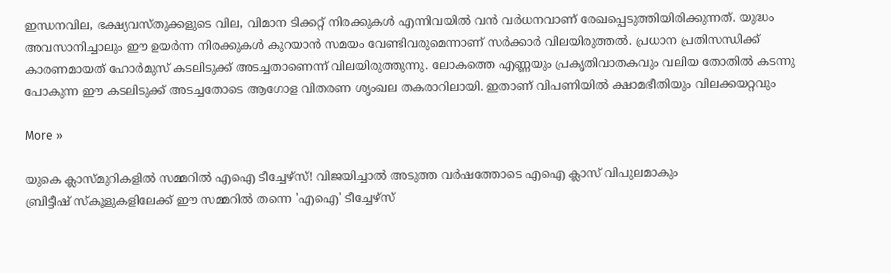ഇന്ധനവില, ഭക്ഷ്യവസ്തുക്കളുടെ വില, വിമാന ടിക്കറ്റ് നിരക്കുകള്‍ എന്നിവയില്‍ വന്‍ വര്‍ധനവാണ് രേഖപ്പെടുത്തിയിരിക്കുന്നത്. യുദ്ധം അവസാനിച്ചാലും ഈ ഉയര്‍ന്ന നിരക്കുകള്‍ കുറയാന്‍ സമയം വേണ്ടിവരുമെന്നാണ് സര്‍ക്കാര്‍ വിലയിരുത്തല്‍. പ്രധാന പ്രതിസന്ധിക്ക് കാരണമായത് ഹോര്‍മുസ് കടലിടുക്ക് അടച്ചതാണെന്ന് വിലയിരുത്തുന്നു. ലോകത്തെ എണ്ണയും പ്രകൃതിവാതകവും വലിയ തോതില്‍ കടന്നു പോകുന്ന ഈ കടലിടുക്ക് അടച്ചതോടെ ആഗോള വിതരണ ശൃംഖല തകരാറിലായി. ഇതാണ് വിപണിയില്‍ ക്ഷാമഭീതിയും വിലക്കയറ്റവും

More »

യുകെ ക്ലാസ്മുറികളില്‍ സമ്മറില്‍ എഐ ടീച്ചേഴ്‌സ്! വിജയിച്ചാല്‍ അടുത്ത വര്‍ഷത്തോടെ എഐ ക്ലാസ് വിപുലമാകും
ബ്രിട്ടീഷ് സ്‌കൂളുകളിലേക്ക് ഈ സമ്മറില്‍ തന്നെ 'എഐ' ടീച്ചേഴ്‌സ്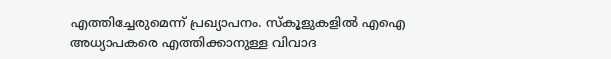എത്തിച്ചേരുമെന്ന് പ്രഖ്യാപനം. സ്‌കൂളുകളില്‍ എഐ അധ്യാപകരെ എത്തിക്കാനുള്ള വിവാദ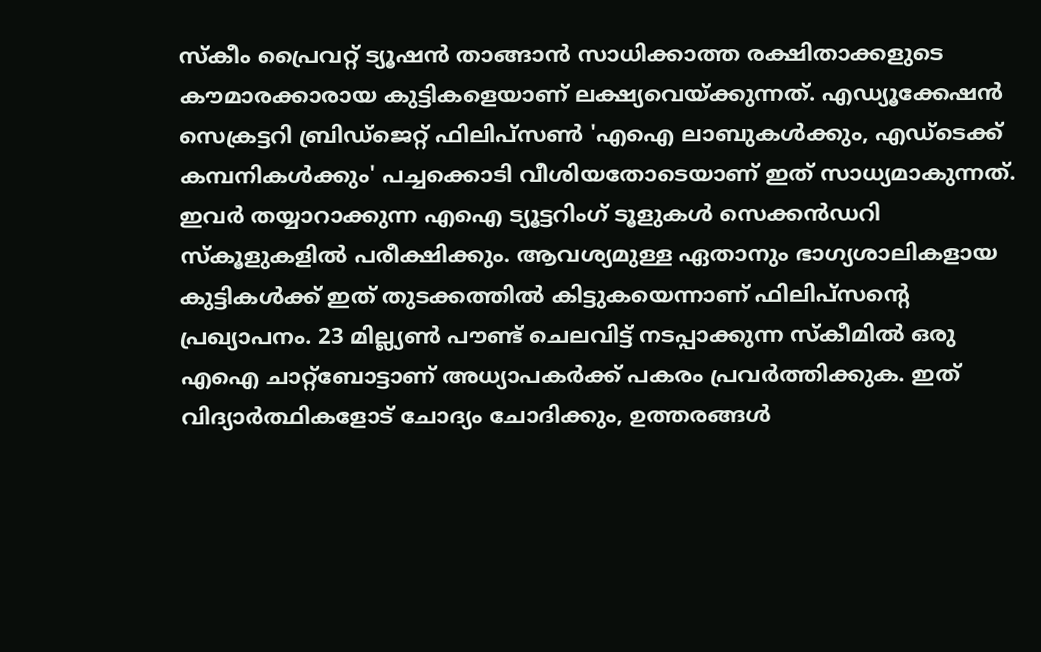സ്‌കീം പ്രൈവറ്റ് ട്യൂഷന്‍ താങ്ങാന്‍ സാധിക്കാത്ത രക്ഷിതാക്കളുടെ കൗമാരക്കാരായ കുട്ടികളെയാണ് ലക്ഷ്യവെയ്ക്കുന്നത്. എഡ്യൂക്കേഷന്‍ സെക്രട്ടറി ബ്രിഡ്‌ജെറ്റ് ഫിലിപ്‌സണ്‍ 'എഐ ലാബുകള്‍ക്കും, എഡ്‌ടെക്ക് കമ്പനികള്‍ക്കും' പച്ചക്കൊടി വീശിയതോടെയാണ് ഇത് സാധ്യമാകുന്നത്. ഇവര്‍ തയ്യാറാക്കുന്ന എഐ ട്യൂട്ടറിംഗ് ടൂളുകള്‍ സെക്കന്‍ഡറി സ്‌കൂളുകളില്‍ പരീക്ഷിക്കും. ആവശ്യമുള്ള ഏതാനും ഭാഗ്യശാലികളായ കുട്ടികള്‍ക്ക് ഇത് തുടക്കത്തില്‍ കിട്ടുകയെന്നാണ് ഫിലിപ്‌സന്റെ പ്രഖ്യാപനം. 23 മില്ല്യണ്‍ പൗണ്ട് ചെലവിട്ട് നടപ്പാക്കുന്ന സ്‌കീമില്‍ ഒരു എഐ ചാറ്റ്‌ബോട്ടാണ് അധ്യാപകര്‍ക്ക് പകരം പ്രവര്‍ത്തിക്കുക. ഇത് വിദ്യാര്‍ത്ഥികളോട് ചോദ്യം ചോദിക്കും, ഉത്തരങ്ങള്‍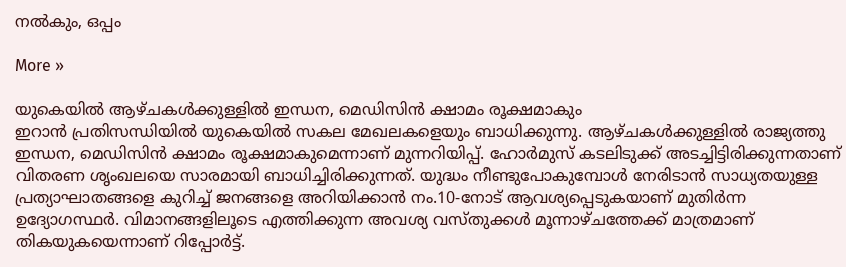നല്‍കും, ഒപ്പം

More »

യുകെയില്‍ ആഴ്ചകള്‍ക്കുള്ളില്‍ ഇന്ധന, മെഡിസിന്‍ ക്ഷാമം രൂക്ഷമാകും
ഇറാന്‍ പ്രതിസന്ധിയില്‍ യുകെയില്‍ സകല മേഖലകളെയും ബാധിക്കുന്നു. ആഴ്ചകള്‍ക്കുള്ളില്‍ രാജ്യത്തു ഇന്ധന, മെഡിസിന്‍ ക്ഷാമം രൂക്ഷമാകുമെന്നാണ് മുന്നറിയിപ്പ്. ഹോര്‍മുസ് കടലിടുക്ക് അടച്ചിട്ടിരിക്കുന്നതാണ് വിതരണ ശൃംഖലയെ സാരമായി ബാധിച്ചിരിക്കുന്നത്. യുദ്ധം നീണ്ടുപോകുമ്പോള്‍ നേരിടാന്‍ സാധ്യതയുള്ള പ്രത്യാഘാതങ്ങളെ കുറിച്ച് ജനങ്ങളെ അറിയിക്കാന്‍ നം.10-നോട് ആവശ്യപ്പെടുകയാണ് മുതിര്‍ന്ന ഉദ്യോഗസ്ഥര്‍. വിമാനങ്ങളിലൂടെ എത്തിക്കുന്ന അവശ്യ വസ്തുക്കള്‍ മൂന്നാഴ്ചത്തേക്ക് മാത്രമാണ് തികയുകയെന്നാണ് റിപ്പോര്‍ട്ട്.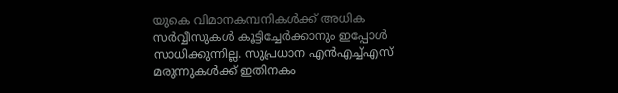യുകെ വിമാനകമ്പനികള്‍ക്ക് അധിക സര്‍വ്വീസുകള്‍ കൂട്ടിച്ചേര്‍ക്കാനും ഇപ്പോള്‍ സാധിക്കുന്നില്ല. സുപ്രധാന എന്‍എച്ച്എസ് മരുന്നുകള്‍ക്ക് ഇതിനകം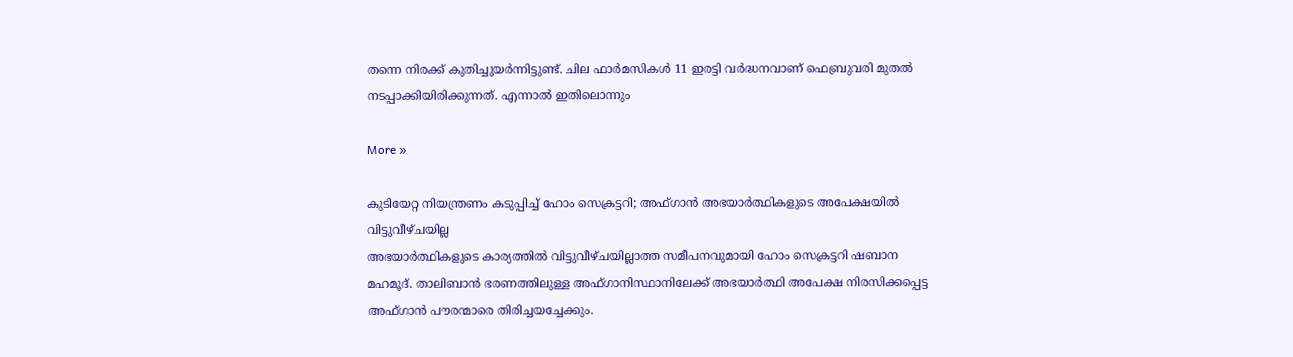തന്നെ നിരക്ക് കുതിച്ചുയര്‍ന്നിട്ടുണ്ട്. ചില ഫാര്‍മസികള്‍ 11 ഇരട്ടി വര്‍ദ്ധനവാണ് ഫെബ്രുവരി മുതല്‍ നടപ്പാക്കിയിരിക്കുന്നത്. എന്നാല്‍ ഇതിലൊന്നും

More »

കുടിയേറ്റ നിയന്ത്രണം കടുപ്പിച്ച് ഹോം സെക്രട്ടറി; അഫ്ഗാന്‍ അഭയാര്‍ത്ഥികളുടെ അപേക്ഷയില്‍ വിട്ടുവീഴ്ചയില്ല
അഭയാര്‍ത്ഥികളുടെ കാര്യത്തില്‍ വിട്ടുവീഴ്ചയില്ലാത്ത സമീപനവുമായി ഹോം സെക്രട്ടറി ഷബാന മഹമൂദ്. താലിബാന്‍ ഭരണത്തിലുള്ള അഫ്ഗാനിസ്ഥാനിലേക്ക് അഭയാര്‍ത്ഥി അപേക്ഷ നിരസിക്കപ്പെട്ട അഫ്ഗാന്‍ പൗരന്മാരെ തിരിച്ചയച്ചേക്കും.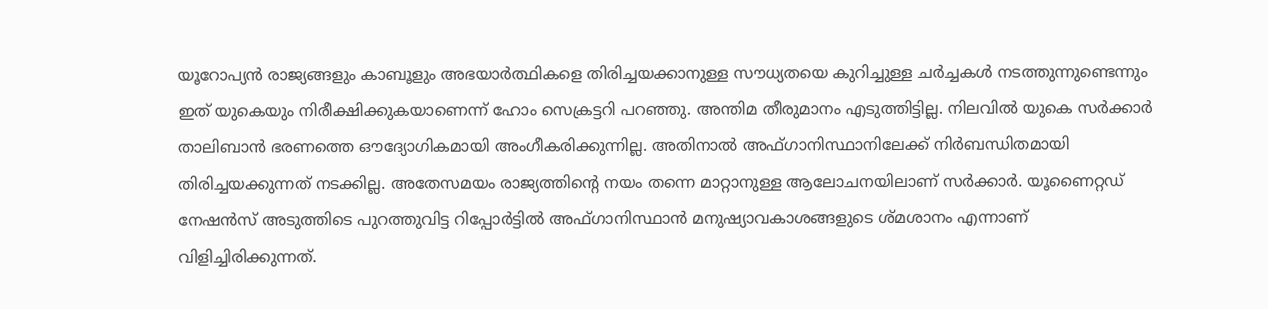യൂറോപ്യന്‍ രാജ്യങ്ങളും കാബൂളും അഭയാര്‍ത്ഥികളെ തിരിച്ചയക്കാനുള്ള സൗധ്യതയെ കുറിച്ചുള്ള ചര്‍ച്ചകള്‍ നടത്തുന്നുണ്ടെന്നും ഇത് യുകെയും നിരീക്ഷിക്കുകയാണെന്ന് ഹോം സെക്രട്ടറി പറഞ്ഞു. അന്തിമ തീരുമാനം എടുത്തിട്ടില്ല. നിലവില്‍ യുകെ സര്‍ക്കാര്‍ താലിബാന്‍ ഭരണത്തെ ഔദ്യോഗികമായി അംഗീകരിക്കുന്നില്ല. അതിനാല്‍ അഫ്ഗാനിസ്ഥാനിലേക്ക് നിര്‍ബന്ധിതമായി തിരിച്ചയക്കുന്നത് നടക്കില്ല. അതേസമയം രാജ്യത്തിന്റെ നയം തന്നെ മാറ്റാനുള്ള ആലോചനയിലാണ് സര്‍ക്കാര്‍. യൂണൈറ്റഡ് നേഷന്‍സ് അടുത്തിടെ പുറത്തുവിട്ട റിപ്പോര്‍ട്ടില്‍ അഫ്ഗാനിസ്ഥാന്‍ മനുഷ്യാവകാശങ്ങളുടെ ശ്മശാനം എന്നാണ് വിളിച്ചിരിക്കുന്നത്.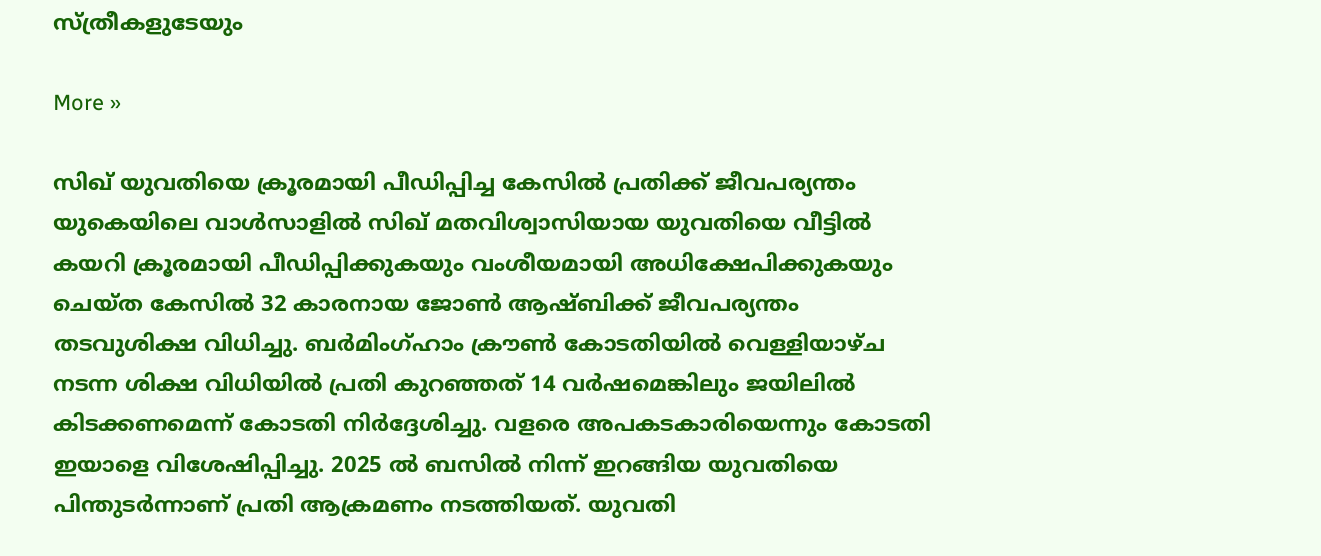സ്ത്രീകളുടേയും

More »

സിഖ് യുവതിയെ ക്രൂരമായി പീഡിപ്പിച്ച കേസില്‍ പ്രതിക്ക് ജീവപര്യന്തം
യുകെയിലെ വാള്‍സാളില്‍ സിഖ് മതവിശ്വാസിയായ യുവതിയെ വീട്ടില്‍ കയറി ക്രൂരമായി പീഡിപ്പിക്കുകയും വംശീയമായി അധിക്ഷേപിക്കുകയും ചെയ്ത കേസില്‍ 32 കാരനായ ജോണ്‍ ആഷ്ബിക്ക് ജീവപര്യന്തം തടവുശിക്ഷ വിധിച്ചു. ബര്‍മിംഗ്ഹാം ക്രൗണ്‍ കോടതിയില്‍ വെള്ളിയാഴ്ച നടന്ന ശിക്ഷ വിധിയില്‍ പ്രതി കുറഞ്ഞത് 14 വര്‍ഷമെങ്കിലും ജയിലില്‍ കിടക്കണമെന്ന് കോടതി നിര്‍ദ്ദേശിച്ചു. വളരെ അപകടകാരിയെന്നും കോടതി ഇയാളെ വിശേഷിപ്പിച്ചു. 2025 ല്‍ ബസില്‍ നിന്ന് ഇറങ്ങിയ യുവതിയെ പിന്തുടര്‍ന്നാണ് പ്രതി ആക്രമണം നടത്തിയത്. യുവതി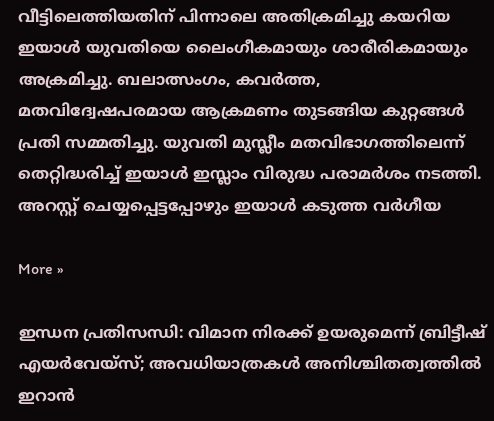വീട്ടിലെത്തിയതിന് പിന്നാലെ അതിക്രമിച്ചു കയറിയ ഇയാള്‍ യുവതിയെ ലൈംഗീകമായും ശാരീരികമായും അക്രമിച്ചു. ബലാത്സംഗം, കവര്‍ത്ത, മതവിദ്വേഷപരമായ ആക്രമണം തുടങ്ങിയ കുറ്റങ്ങള്‍ പ്രതി സമ്മതിച്ചു. യുവതി മുസ്ലീം മതവിഭാഗത്തിലെന്ന് തെറ്റിദ്ധരിച്ച് ഇയാള്‍ ഇസ്ലാം വിരുദ്ധ പരാമര്‍ശം നടത്തി. അറസ്റ്റ് ചെയ്യപ്പെട്ടപ്പോഴും ഇയാള്‍ കടുത്ത വര്‍ഗീയ

More »

ഇന്ധന പ്രതിസന്ധി: വിമാന നിരക്ക് ഉയരുമെന്ന് ബ്രിട്ടീഷ് എയര്‍വേയ്‌സ്; അവധിയാത്രകള്‍ അനിശ്ചിതത്വത്തില്‍
ഇറാന്‍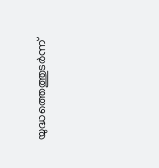യുദ്ധത്തെത്തുടര്‍ന്ന്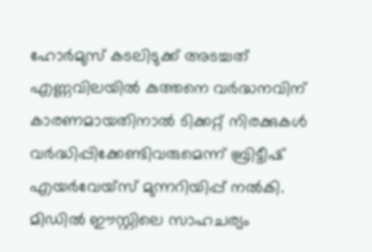ഹോര്‍മുസ് കടലിടുക്ക് അടച്ചത് എണ്ണവിലയില്‍ കുത്തനെ വര്‍ദ്ധനവിന് കാരണമായതിനാല്‍ ടിക്കറ്റ് നിരക്കുകള്‍ വര്‍ദ്ധിപ്പിക്കേണ്ടിവരുമെന്ന് ബ്രിട്ടീഷ് എയര്‍വേയ്‌സ് മുന്നറിയിപ്പ് നൽകി. മിഡില്‍ ഈസ്റ്റിലെ സാഹചര്യം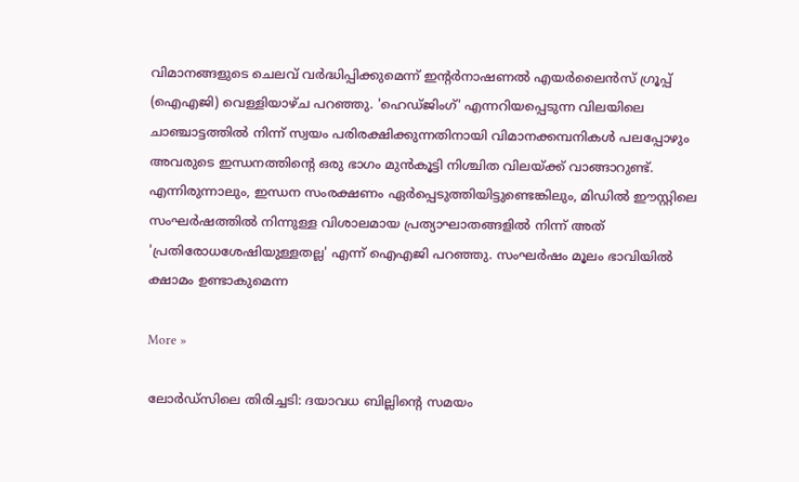വിമാനങ്ങളുടെ ചെലവ് വര്‍ദ്ധിപ്പിക്കുമെന്ന് ഇന്റര്‍നാഷണല്‍ എയര്‍ലൈന്‍സ് ഗ്രൂപ്പ് (ഐഎജി) വെള്ളിയാഴ്ച പറഞ്ഞു. 'ഹെഡ്ജിംഗ്' എന്നറിയപ്പെടുന്ന വിലയിലെ ചാഞ്ചാട്ടത്തില്‍ നിന്ന് സ്വയം പരിരക്ഷിക്കുന്നതിനായി വിമാനക്കമ്പനികള്‍ പലപ്പോഴും അവരുടെ ഇന്ധനത്തിന്റെ ഒരു ഭാഗം മുന്‍കൂട്ടി നിശ്ചിത വിലയ്ക്ക് വാങ്ങാറുണ്ട്. എന്നിരുന്നാലും, ഇന്ധന സംരക്ഷണം ഏര്‍പ്പെടുത്തിയിട്ടുണ്ടെങ്കിലും, മിഡില്‍ ഈസ്റ്റിലെ സംഘര്‍ഷത്തില്‍ നിന്നുള്ള വിശാലമായ പ്രത്യാഘാതങ്ങളില്‍ നിന്ന് അത് 'പ്രതിരോധശേഷിയുള്ളതല്ല' എന്ന് ഐഎജി പറഞ്ഞു. സംഘര്‍ഷം മൂലം ഭാവിയില്‍ ക്ഷാമം ഉണ്ടാകുമെന്ന

More »

ലോര്‍ഡ്‌സിലെ തിരിച്ചടി: ദയാവധ ബില്ലിന്റെ സമയം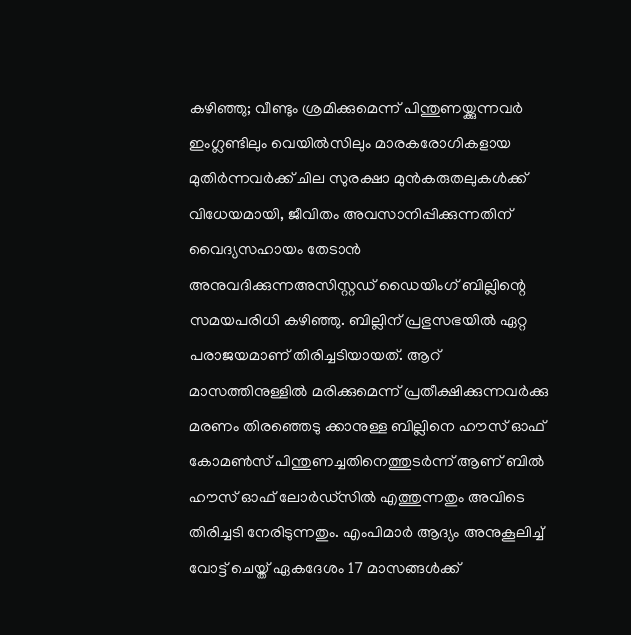കഴിഞ്ഞു; വീണ്ടും ശ്രമിക്കുമെന്ന് പിന്തുണയ്ക്കുന്നവര്‍
ഇംഗ്ലണ്ടിലും വെയില്‍സിലും മാരകരോഗികളായ മുതിര്‍ന്നവര്‍ക്ക് ചില സുരക്ഷാ മുന്‍കരുതലുകള്‍ക്ക് വിധേയമായി, ജീവിതം അവസാനിപ്പിക്കുന്നതിന് വൈദ്യസഹായം തേടാന്‍ അനുവദിക്കുന്നഅസിസ്റ്റഡ് ഡൈയിംഗ് ബില്ലിന്റെ സമയപരിധി കഴിഞ്ഞു. ബില്ലിന് പ്രഭുസഭയില്‍ ഏറ്റ പരാജയമാണ് തിരിച്ചടിയായത്. ആറ് മാസത്തിനുള്ളില്‍ മരിക്കുമെന്ന് പ്രതീക്ഷിക്കുന്നവര്‍ക്കു മരണം തിരഞ്ഞെടു ക്കാനുള്ള ബില്ലിനെ ഹൗസ് ഓഫ് കോമണ്‍സ് പിന്തുണച്ചതിനെത്തുടര്‍ന്ന് ആണ് ബില്‍ ഹൗസ് ഓഫ് ലോര്‍ഡ്‌സില്‍ എത്തുന്നതും അവിടെ തിരിച്ചടി നേരിടുന്നതും. എംപിമാര്‍ ആദ്യം അനുകൂലിച്ച് വോട്ട് ചെയ്ത് ഏകദേശം 17 മാസങ്ങള്‍ക്ക്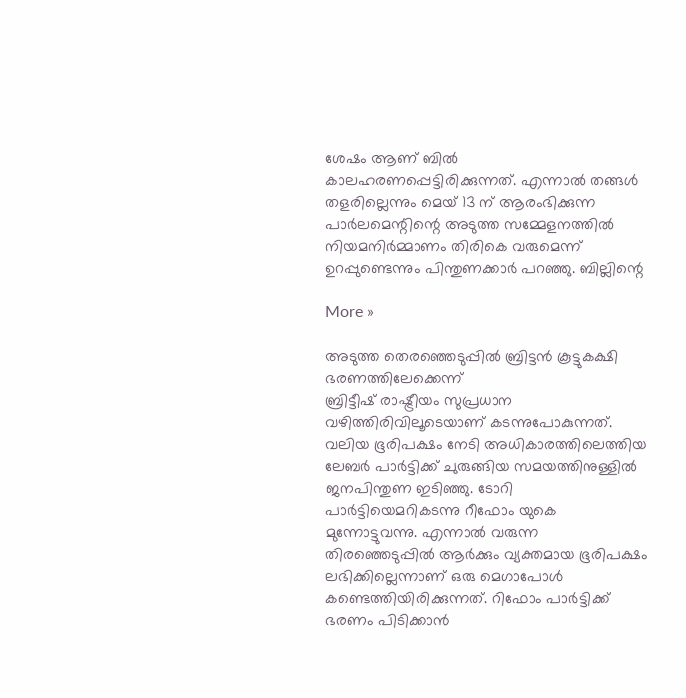ശേഷം ആണ് ബില്‍ കാലഹരണപ്പെട്ടിരിക്കുന്നത്. എന്നാല്‍ തങ്ങള്‍ തളരില്ലെന്നും മെയ് 13 ന് ആരംഭിക്കുന്ന പാര്‍ലമെന്റിന്റെ അടുത്ത സമ്മേളനത്തില്‍ നിയമനിര്‍മ്മാണം തിരികെ വരുമെന്ന് ഉറപ്പുണ്ടെന്നും പിന്തുണക്കാര്‍ പറഞ്ഞു. ബില്ലിന്റെ

More »

അടുത്ത തെരഞ്ഞെടുപ്പില്‍ ബ്രിട്ടന്‍ കൂട്ടുകക്ഷി ഭരണത്തിലേക്കെന്ന്
ബ്രിട്ടീഷ് രാഷ്ട്രീയം സുപ്രധാന വഴിത്തിരിവിലൂടെയാണ് കടന്നുപോകുന്നത്. വലിയ ഭൂരിപക്ഷം നേടി അധികാരത്തിലെത്തിയ ലേബര്‍ പാര്‍ട്ടിക്ക് ചുരുങ്ങിയ സമയത്തിനുള്ളില്‍ ജനപിന്തുണ ഇടിഞ്ഞു. ടോറി പാര്‍ട്ടിയെമറികടന്നു റീഫോം യുകെ മുന്നോട്ടുവന്നു. എന്നാല്‍ വരുന്ന തിരഞ്ഞെടുപ്പില്‍ ആര്‍ക്കും വ്യക്തമായ ഭൂരിപക്ഷം ലഭിക്കില്ലെന്നാണ് ഒരു മെഗാപോള്‍ കണ്ടെത്തിയിരിക്കുന്നത്. റിഫോം പാര്‍ട്ടിക്ക് ഭരണം പിടിക്കാന്‍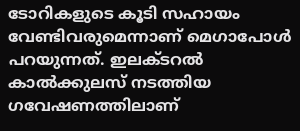ടോറികളുടെ കൂടി സഹായം വേണ്ടിവരുമെന്നാണ് മെഗാപോള്‍ പറയുന്നത്. ഇലക്ടറല്‍ കാല്‍ക്കുലസ് നടത്തിയ ഗവേഷണത്തിലാണ്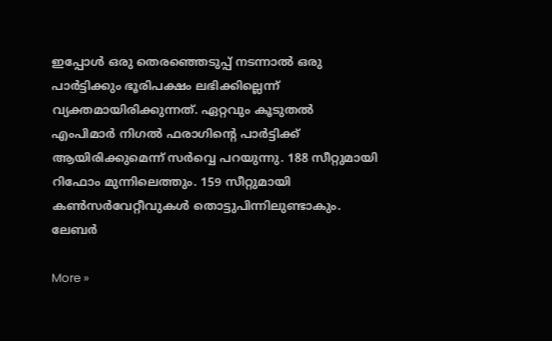ഇപ്പോള്‍ ഒരു തെരഞ്ഞെടുപ്പ് നടന്നാല്‍ ഒരു പാര്‍ട്ടിക്കും ഭൂരിപക്ഷം ലഭിക്കില്ലെന്ന് വ്യക്തമായിരിക്കുന്നത്. ഏറ്റവും കൂടുതല്‍ എംപിമാര്‍ നിഗല്‍ ഫരാഗിന്റെ പാര്‍ട്ടിക്ക് ആയിരിക്കുമെന്ന് സര്‍വ്വെ പറയുന്നു. 188 സീറ്റുമായി റിഫോം മുന്നിലെത്തും. 159 സീറ്റുമായി കണ്‍സര്‍വേറ്റീവുകള്‍ തൊട്ടുപിന്നിലുണ്ടാകും. ലേബര്‍

More »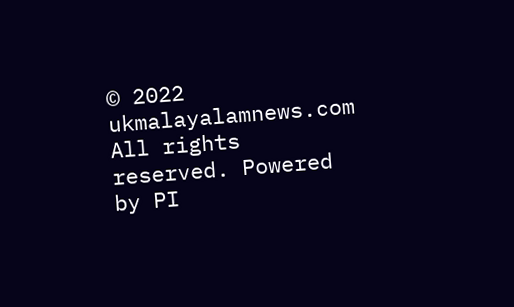© 2022 ukmalayalamnews.com All rights reserved. Powered by PI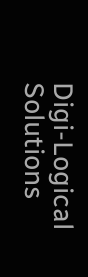Digi-Logical Solutions